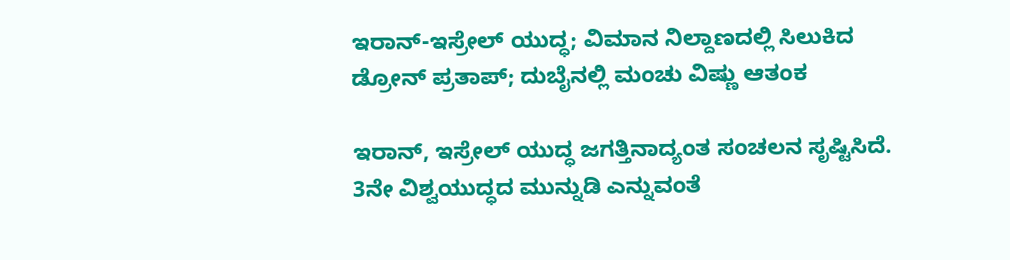ಇರಾನ್-ಇಸ್ರೇಲ್ ಯುದ್ಧ; ವಿಮಾನ ನಿಲ್ದಾಣದಲ್ಲಿ ಸಿಲುಕಿದ ಡ್ರೋನ್ ಪ್ರತಾಪ್; ದುಬೈನಲ್ಲಿ ಮಂಚು ವಿಷ್ಣು ಆತಂಕ

ಇರಾನ್, ಇಸ್ರೇಲ್ ಯುದ್ಧ ಜಗತ್ತಿನಾದ್ಯಂತ ಸಂಚಲನ ಸೃಷ್ಟಿಸಿದೆ. 3ನೇ ವಿಶ್ವಯುದ್ಧದ ಮುನ್ನುಡಿ ಎನ್ನುವಂತೆ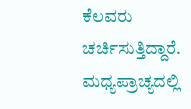ಕೆಲವರು ಚರ್ಚಿಸುತ್ತಿದ್ದಾರೆ. ಮಧ್ಯಪ್ರಾಚ್ಯದಲ್ಲಿ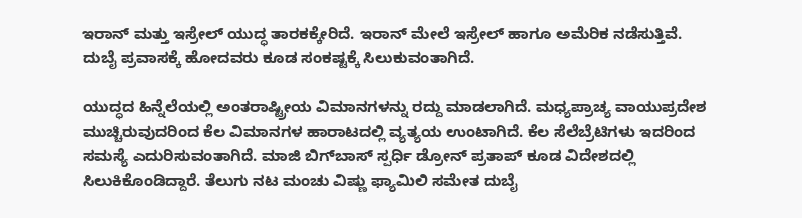ಇರಾನ್ ಮತ್ತು ಇಸ್ರೇಲ್ ಯುದ್ಧ ತಾರಕಕ್ಕೇರಿದೆ. ಇರಾನ್ ಮೇಲೆ ಇಸ್ರೇಲ್ ಹಾಗೂ ಅಮೆರಿಕ ನಡೆಸುತ್ತಿವೆ. ದುಬೈ ಪ್ರವಾಸಕ್ಕೆ ಹೋದವರು ಕೂಡ ಸಂಕಷ್ಟಕ್ಕೆ ಸಿಲುಕುವಂತಾಗಿದೆ.

ಯುದ್ಧದ ಹಿನ್ನೆಲೆಯಲ್ಲಿ ಅಂತರಾಷ್ಟ್ರೀಯ ವಿಮಾನಗಳನ್ನು ರದ್ದು ಮಾಡಲಾಗಿದೆ. ಮಧ್ಯಪ್ರಾಚ್ಯ ವಾಯುಪ್ರದೇಶ ಮುಚ್ಚಿರುವುದರಿಂದ ಕೆಲ ವಿಮಾನಗಳ ಹಾರಾಟದಲ್ಲಿ ವ್ಯತ್ಯಯ ಉಂಟಾಗಿದೆ. ಕೆಲ ಸೆಲೆಬ್ರೆಟಿಗಳು ಇದರಿಂದ ಸಮಸ್ಯೆ ಎದುರಿಸುವಂತಾಗಿದೆ. ಮಾಜಿ ಬಿಗ್‌ಬಾಸ್ ಸ್ಪರ್ಧಿ ಡ್ರೋನ್ ಪ್ರತಾಪ್ ಕೂಡ ವಿದೇಶದಲ್ಲಿ ಸಿಲುಕಿಕೊಂಡಿದ್ದಾರೆ. ತೆಲುಗು ನಟ ಮಂಚು ವಿಷ್ಣು ಫ್ಯಾಮಿಲಿ ಸಮೇತ ದುಬೈ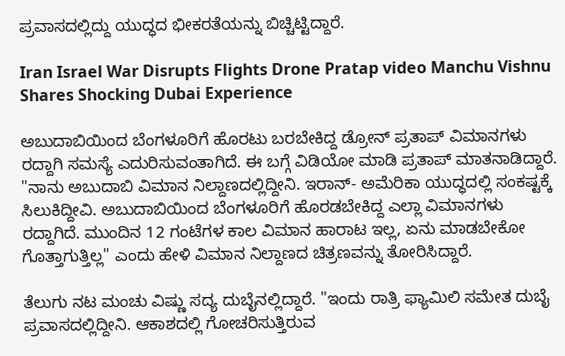ಪ್ರವಾಸದಲ್ಲಿದ್ದು ಯುದ್ಧದ ಭೀಕರತೆಯನ್ನು ಬಿಚ್ಚಿಟ್ಟಿದ್ದಾರೆ.

Iran Israel War Disrupts Flights Drone Pratap video Manchu Vishnu Shares Shocking Dubai Experience

ಅಬುದಾಬಿಯಿಂದ ಬೆಂಗಳೂರಿಗೆ ಹೊರಟು ಬರಬೇಕಿದ್ದ ಡ್ರೋನ್ ಪ್ರತಾಪ್ ವಿಮಾನಗಳು ರದ್ದಾಗಿ ಸಮಸ್ಯೆ ಎದುರಿಸುವಂತಾಗಿದೆ. ಈ ಬಗ್ಗೆ ವಿಡಿಯೋ ಮಾಡಿ ಪ್ರತಾಪ್ ಮಾತನಾಡಿದ್ದಾರೆ. "ನಾನು ಅಬುದಾಬಿ ವಿಮಾನ ನಿಲ್ದಾಣದಲ್ಲಿದ್ದೀನಿ. ಇರಾನ್- ಅಮೆರಿಕಾ ಯುದ್ಧದಲ್ಲಿ ಸಂಕಷ್ಟಕ್ಕೆ ಸಿಲುಕಿದ್ದೀವಿ. ಅಬುದಾಬಿಯಿಂದ ಬೆಂಗಳೂರಿಗೆ ಹೊರಡಬೇಕಿದ್ದ ಎಲ್ಲಾ ವಿಮಾನಗಳು ರದ್ದಾಗಿದೆ. ಮುಂದಿನ 12 ಗಂಟೆಗಳ ಕಾಲ ವಿಮಾನ ಹಾರಾಟ ಇಲ್ಲ, ಏನು ಮಾಡಬೇಕೋ ಗೊತ್ತಾಗುತ್ತಿಲ್ಲ" ಎಂದು ಹೇಳಿ ವಿಮಾನ ನಿಲ್ದಾಣದ ಚಿತ್ರಣವನ್ನು ತೋರಿಸಿದ್ದಾರೆ.

ತೆಲುಗು ನಟ ಮಂಚು ವಿಷ್ಣು ಸದ್ಯ ದುಬೈನಲ್ಲಿದ್ದಾರೆ. "ಇಂದು ರಾತ್ರಿ ಫ್ಯಾಮಿಲಿ ಸಮೇತ ದುಬೈ ಪ್ರವಾಸದಲ್ಲಿದ್ದೀನಿ. ಆಕಾಶದಲ್ಲಿ ಗೋಚರಿಸುತ್ತಿರುವ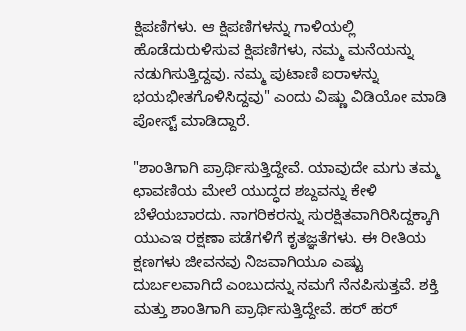ಕ್ಷಿಪಣಿಗಳು. ಆ ಕ್ಷಿಪಣಿಗಳನ್ನು ಗಾಳಿಯಲ್ಲಿ ಹೊಡೆದುರುಳಿಸುವ ಕ್ಷಿಪಣಿಗಳು, ನಮ್ಮ ಮನೆಯನ್ನು ನಡುಗಿಸುತ್ತಿದ್ದವು. ನಮ್ಮ ಪುಟಾಣಿ ಐರಾಳನ್ನು ಭಯಭೀತಗೊಳಿಸಿದ್ದವು" ಎಂದು ವಿಷ್ಣು ವಿಡಿಯೋ ಮಾಡಿ ಪೋಸ್ಟ್ ಮಾಡಿದ್ದಾರೆ.

"ಶಾಂತಿಗಾಗಿ ಪ್ರಾರ್ಥಿಸುತ್ತಿದ್ದೇವೆ. ಯಾವುದೇ ಮಗು ತಮ್ಮ ಛಾವಣಿಯ ಮೇಲೆ ಯುದ್ಧದ ಶಬ್ದವನ್ನು ಕೇಳಿ ಬೆಳೆಯಬಾರದು. ನಾಗರಿಕರನ್ನು ಸುರಕ್ಷಿತವಾಗಿರಿಸಿದ್ದಕ್ಕಾಗಿ ಯುಎಇ ರಕ್ಷಣಾ ಪಡೆಗಳಿಗೆ ಕೃತಜ್ಞತೆಗಳು. ಈ ರೀತಿಯ ಕ್ಷಣಗಳು ಜೀವನವು ನಿಜವಾಗಿಯೂ ಎಷ್ಟು ದುರ್ಬಲವಾಗಿದೆ ಎಂಬುದನ್ನು ನಮಗೆ ನೆನಪಿಸುತ್ತವೆ. ಶಕ್ತಿ ಮತ್ತು ಶಾಂತಿಗಾಗಿ ಪ್ರಾರ್ಥಿಸುತ್ತಿದ್ದೇವೆ. ಹರ್ ಹರ್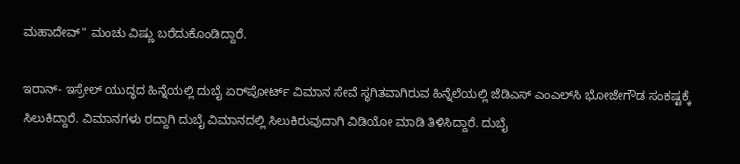ಮಹಾದೇವ್" ಮಂಚು ವಿಷ್ಣು ಬರೆದುಕೊಂಡಿದ್ದಾರೆ.

ಇರಾನ್- ಇಸ್ರೇಲ್ ಯುದ್ಧದ ಹಿನ್ನೆಯಲ್ಲಿ ದುಬೈ ಏರ್‌ಪೋರ್ಟ್‌ ವಿಮಾನ ಸೇವೆ ಸ್ಥಗಿತವಾಗಿರುವ ಹಿನ್ನೆಲೆಯಲ್ಲಿ ಜೆಡಿಎಸ್ ಎಂಎಲ್‌ಸಿ ಭೋಜೇಗೌಡ ಸಂಕಷ್ಟಕ್ಕೆ ಸಿಲುಕಿದ್ದಾರೆ. ವಿಮಾನಗಳು ರದ್ದಾಗಿ ದುಬೈ ವಿಮಾನದಲ್ಲಿ ಸಿಲುಕಿರುವುದಾಗಿ ವಿಡಿಯೋ ಮಾಡಿ ತಿಳಿಸಿದ್ದಾರೆ. ದುಬೈ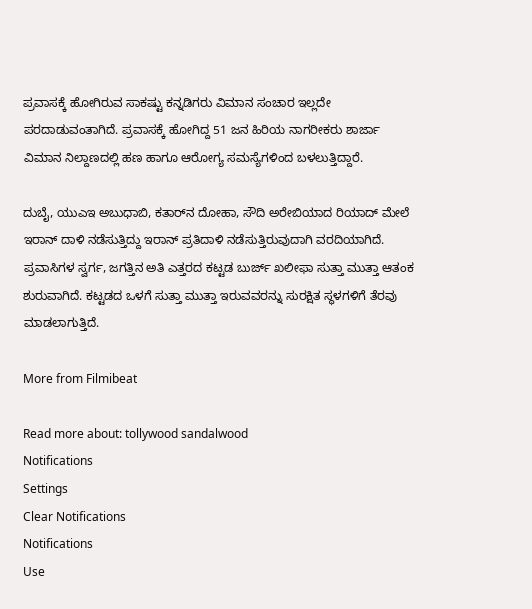ಪ್ರವಾಸಕ್ಕೆ ಹೋಗಿರುವ ಸಾಕಷ್ಟು ಕನ್ನಡಿಗರು ವಿಮಾನ ಸಂಚಾರ ಇಲ್ಲದೇ ಪರದಾಡುವಂತಾಗಿದೆ. ಪ್ರವಾಸಕ್ಕೆ ಹೋಗಿದ್ದ 51 ಜನ ಹಿರಿಯ ನಾಗರೀಕರು ಶಾರ್ಜಾ ವಿಮಾನ ನಿಲ್ದಾಣದಲ್ಲಿ ಹಣ ಹಾಗೂ ಆರೋಗ್ಯ ಸಮಸ್ಯೆಗಳಿಂದ ಬಳಲುತ್ತಿದ್ದಾರೆ.

ದುಬೈ, ಯುಎಇ ಅಬುಧಾಬಿ, ಕತಾರ್‌ನ ದೋಹಾ, ಸೌದಿ ಅರೇಬಿಯಾದ ರಿಯಾದ್‌ ಮೇಲೆ ಇರಾನ್ ದಾಳಿ ನಡೆಸುತ್ತಿದ್ದು ಇರಾನ್ ಪ್ರತಿದಾಳಿ ನಡೆಸುತ್ತಿರುವುದಾಗಿ ವರದಿಯಾಗಿದೆ. ಪ್ರವಾಸಿಗಳ ಸ್ವರ್ಗ, ಜಗತ್ತಿನ ಅತಿ ಎತ್ತರದ ಕಟ್ಟಡ ಬುರ್ಜ್ ಖಲೀಫಾ ಸುತ್ತಾ ಮುತ್ತಾ ಆತಂಕ ಶುರುವಾಗಿದೆ. ಕಟ್ಟಡದ ಒಳಗೆ ಸುತ್ತಾ ಮುತ್ತಾ ಇರುವವರನ್ನು ಸುರಕ್ಷಿತ ಸ್ಥಳಗಳಿಗೆ ತೆರವು ಮಾಡಲಾಗುತ್ತಿದೆ.

More from Filmibeat

Read more about: tollywood sandalwood
Notifications
Settings
Clear Notifications
Notifications
Use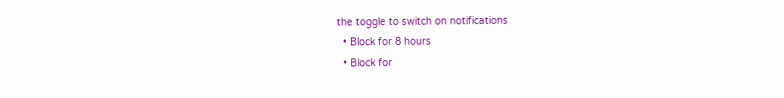the toggle to switch on notifications
  • Block for 8 hours
  • Block for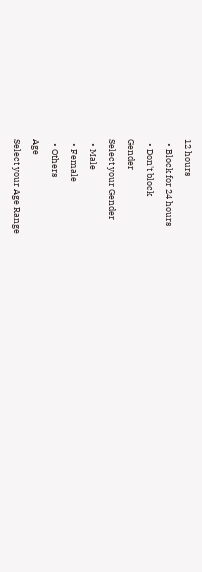12 hours
  • Block for 24 hours
  • Don't block
Gender
Select your Gender
  • Male
  • Female
  • Others
Age
Select your Age Range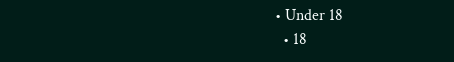• Under 18
  • 18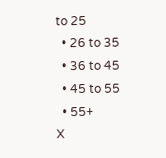to 25
  • 26 to 35
  • 36 to 45
  • 45 to 55
  • 55+
X